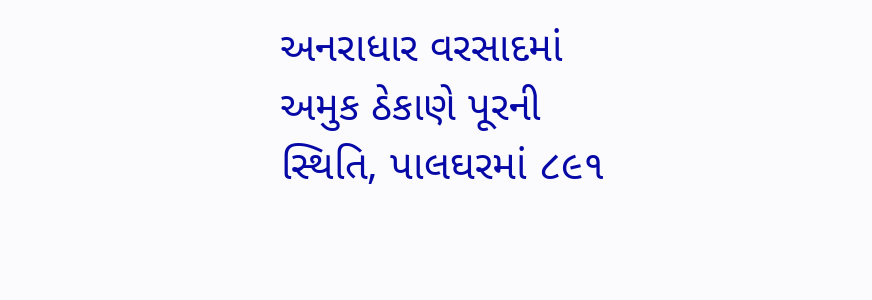અનરાધાર વરસાદમાં અમુક ઠેકાણે પૂરની સ્થિતિ, પાલઘરમાં ૮૯૧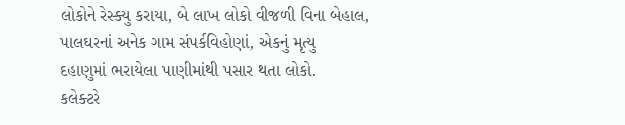લોકોને રેસ્ક્યુ કરાયા, બે લાખ લોકો વીજળી વિના બેહાલ, પાલઘરનાં અનેક ગામ સંપર્કવિહોણાં, એકનું મૃત્યુ
દહાણુમાં ભરાયેલા પાણીમાંથી પસાર થતા લોકો.
કલેક્ટરે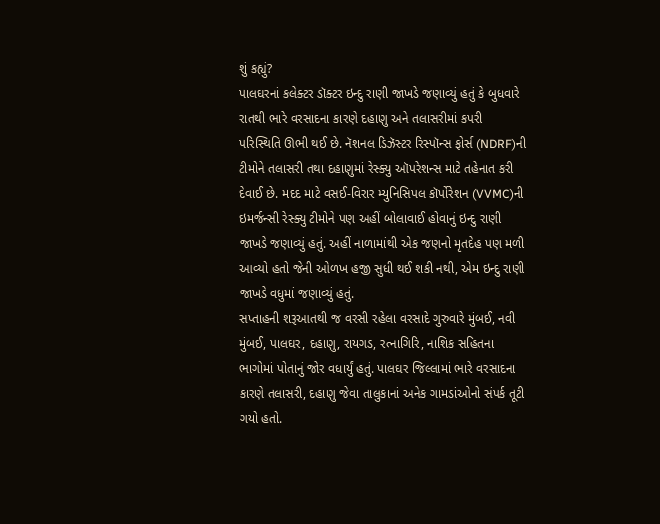શું કહ્યું?
પાલઘરનાં કલેક્ટર ડૉક્ટર ઇન્દુ રાણી જાખડે જણાવ્યું હતું કે બુધવારે રાતથી ભારે વરસાદના કારણે દહાણુ અને તલાસરીમાં કપરી પરિસ્થિતિ ઊભી થઈ છે. નૅશનલ ડિઝૅસ્ટર રિસ્પૉન્સ ફોર્સ (NDRF)ની ટીમોને તલાસરી તથા દહાણુમાં રેસ્ક્યુ ઑપરેશન્સ માટે તહેનાત કરી દેવાઈ છે. મદદ માટે વસઈ-વિરાર મ્યુનિસિપલ કૉર્પોરેશન (VVMC)ની ઇમર્જન્સી રેસ્ક્યુ ટીમોને પણ અહીં બોલાવાઈ હોવાનું ઇન્દુ રાણી જાખડે જણાવ્યું હતું. અહીં નાળામાંથી એક જણનો મૃતદેહ પણ મળી આવ્યો હતો જેની ઓળખ હજી સુધી થઈ શકી નથી, એમ ઇન્દુ રાણી જાખડે વધુમાં જણાવ્યું હતું.
સપ્તાહની શરૂઆતથી જ વરસી રહેલા વરસાદે ગુરુવારે મુંબઈ, નવી મુંબઈ, પાલઘર, દહાણુ, રાયગડ, રત્નાગિરિ, નાશિક સહિતના ભાગોમાં પોતાનું જોર વધાર્યું હતું. પાલઘર જિલ્લામાં ભારે વરસાદના કારણે તલાસરી, દહાણુ જેવા તાલુકાનાં અનેક ગામડાંઓનો સંપર્ક તૂટી ગયો હતો.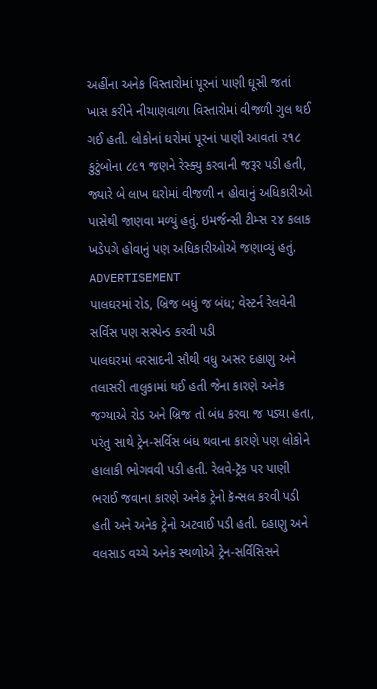અહીંના અનેક વિસ્તારોમાં પૂરનાં પાણી ઘૂસી જતાં ખાસ કરીને નીચાણવાળા વિસ્તારોમાં વીજળી ગુલ થઈ ગઈ હતી. લોકોનાં ઘરોમાં પૂરનાં પાણી આવતાં ૨૧૮ કુટુંબોના ૮૯૧ જણને રેસ્ક્યુ કરવાની જરૂર પડી હતી, જ્યારે બે લાખ ઘરોમાં વીજળી ન હોવાનું અધિકારીઓ પાસેથી જાણવા મળ્યું હતું. ઇમર્જન્સી ટીમ્સ ૨૪ કલાક ખડેપગે હોવાનું પણ અધિકારીઓએ જણાવ્યું હતું.
ADVERTISEMENT
પાલઘરમાં રોડ, બ્રિજ બધું જ બંધ; વેસ્ટર્ન રેલવેની સર્વિસ પણ સસ્પેન્ડ કરવી પડી
પાલઘરમાં વરસાદની સૌથી વધુ અસર દહાણુ અને તલાસરી તાલુકામાં થઈ હતી જેના કારણે અનેક જગ્યાએ રોડ અને બ્રિજ તો બંધ કરવા જ પડ્યા હતા, પરંતુ સાથે ટ્રેન-સર્વિસ બંધ થવાના કારણે પણ લોકોને હાલાકી ભોગવવી પડી હતી. રેલવે-ટ્રૅક પર પાણી ભરાઈ જવાના કારણે અનેક ટ્રેનો કૅન્સલ કરવી પડી હતી અને અનેક ટ્રેનો અટવાઈ પડી હતી. દહાણુ અને વલસાડ વચ્ચે અનેક સ્થળોએ ટ્રેન-સર્વિસિસને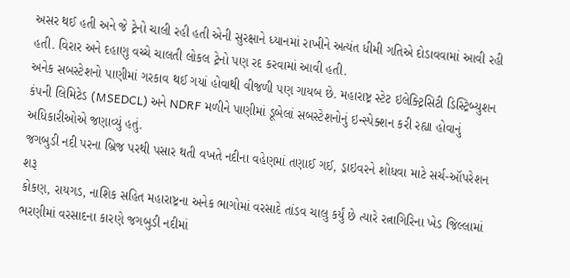અસર થઈ હતી અને જે ટ્રેનો ચાલી રહી હતી એની સુરક્ષાને ધ્યાનમાં રાખીને અત્યંત ધીમી ગતિએ દોડાવવામાં આવી રહી હતી. વિરાર અને દહાણુ વચ્ચે ચાલતી લોકલ ટ્રેનો પણ રદ કરવામાં આવી હતી.
અનેક સબસ્ટેશનો પાણીમાં ગરકાવ થઈ ગયાં હોવાથી વીજળી પણ ગાયબ છે. મહારાષ્ટ્ર સ્ટેટ ઇલેક્ટ્રિસિટી ડિસ્ટ્રિબ્યુશન કંપની લિમિટેડ (MSEDCL) અને NDRF મળીને પાણીમાં ડૂબેલાં સબસ્ટેશનોનું ઇન્સ્પેક્શન કરી રહ્યા હોવાનું અધિકારીઓએ જણાવ્યું હતું.
જગબુડી નદી પરના બ્રિજ પરથી પસાર થતી વખતે નદીના વહેણમાં તણાઈ ગઈ, ડ્રાઇવરને શોધવા માટે સર્ચ-ઑપરેશન શરૂ
કોકણ, રાયગડ, નાશિક સહિત મહારાષ્ટ્રના અનેક ભાગોમાં વરસાદે તાંડવ ચાલુ કર્યું છે ત્યારે રત્નાગિરિના ખેડ જિલ્લામાં ભરણીમાં વરસાદના કારણે જગબુડી નદીમાં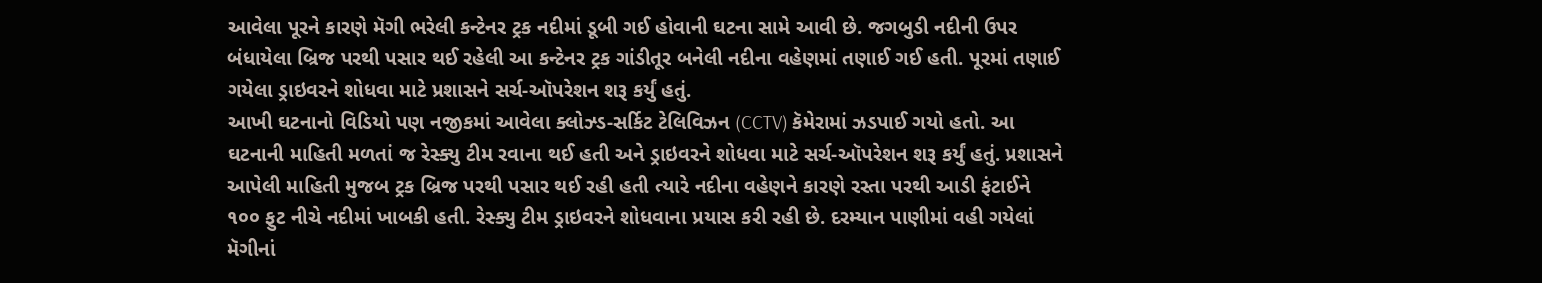આવેલા પૂરને કારણે મૅગી ભરેલી કન્ટેનર ટ્રક નદીમાં ડૂબી ગઈ હોવાની ઘટના સામે આવી છે. જગબુડી નદીની ઉપર બંધાયેલા બ્રિજ પરથી પસાર થઈ રહેલી આ કન્ટેનર ટ્રક ગાંડીતૂર બનેલી નદીના વહેણમાં તણાઈ ગઈ હતી. પૂરમાં તણાઈ ગયેલા ડ્રાઇવરને શોધવા માટે પ્રશાસને સર્ચ-ઑપરેશન શરૂ કર્યું હતું.
આખી ઘટનાનો વિડિયો પણ નજીકમાં આવેલા ક્લોઝ્ડ-સર્કિટ ટેલિવિઝન (CCTV) કૅમેરામાં ઝડપાઈ ગયો હતો. આ ઘટનાની માહિતી મળતાં જ રેસ્ક્યુ ટીમ રવાના થઈ હતી અને ડ્રાઇવરને શોધવા માટે સર્ચ-ઑપરેશન શરૂ કર્યું હતું. પ્રશાસને આપેલી માહિતી મુજબ ટ્રક બ્રિજ પરથી પસાર થઈ રહી હતી ત્યારે નદીના વહેણને કારણે રસ્તા પરથી આડી ફંટાઈને ૧૦૦ ફુટ નીચે નદીમાં ખાબકી હતી. રેસ્ક્યુ ટીમ ડ્રાઇવરને શોધવાના પ્રયાસ કરી રહી છે. દરમ્યાન પાણીમાં વહી ગયેલાં મૅગીનાં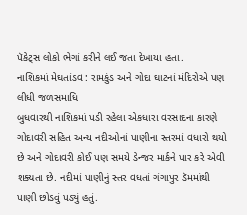પૅકેટ્સ લોકો ભેગાં કરીને લઈ જતા દેખાયા હતા.
નાશિકમાં મેઘતાંડવ : રામકુંડ અને ગોદા ઘાટનાં મંદિરોએ પણ લીધી જળસમાધિ
બુધવારથી નાશિકમાં પડી રહેલા એકધારા વરસાદના કારણે ગોદાવરી સહિત અન્ય નદીઓનાં પાણીના સ્તરમાં વધારો થયો છે અને ગોદાવરી કોઈ પણ સમયે ડેન્જર માર્કને પાર કરે એવી શક્યતા છે. નદીમાં પાણીનું સ્તર વધતાં ગંગાપુર ડૅમમાંથી પાણી છોડવું પડ્યું હતું.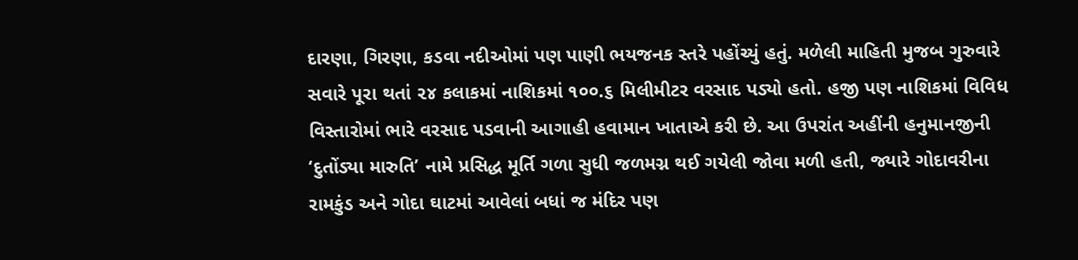દારણા, ગિરણા, કડવા નદીઓમાં પણ પાણી ભયજનક સ્તરે પહોંચ્યું હતું. મળેલી માહિતી મુજબ ગુરુવારે સવારે પૂરા થતાં ૨૪ કલાકમાં નાશિકમાં ૧૦૦.૬ મિલીમીટર વરસાદ પડ્યો હતો. હજી પણ નાશિકમાં વિવિધ વિસ્તારોમાં ભારે વરસાદ પડવાની આગાહી હવામાન ખાતાએ કરી છે. આ ઉપરાંત અહીંની હનુમાનજીની ‘દુતોંડ્યા મારુતિ’ નામે પ્રસિદ્ધ મૂર્તિ ગળા સુધી જળમગ્ન થઈ ગયેલી જોવા મળી હતી, જ્યારે ગોદાવરીના રામકુંડ અને ગોદા ઘાટમાં આવેલાં બધાં જ મંદિર પણ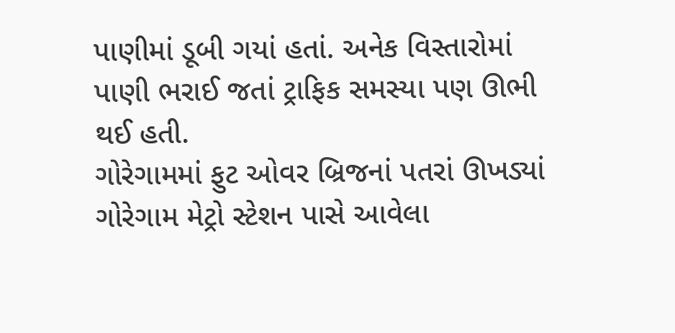પાણીમાં ડૂબી ગયાં હતાં. અનેક વિસ્તારોમાં પાણી ભરાઈ જતાં ટ્રાફિક સમસ્યા પણ ઊભી થઈ હતી.
ગોરેગામમાં ફુટ ઓવર બ્રિજનાં પતરાં ઊખડ્યાં
ગોરેગામ મેટ્રો સ્ટેશન પાસે આવેલા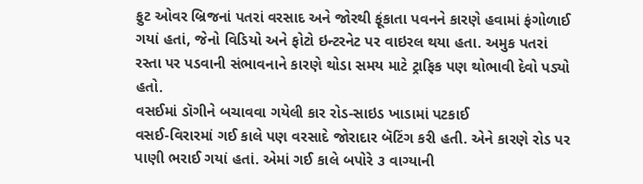ફુટ ઓવર બ્રિજનાં પતરાં વરસાદ અને જોરથી ફૂંકાતા પવનને કારણે હવામાં ફંગોળાઈ ગયાં હતાં, જેનો વિડિયો અને ફોટો ઇન્ટરનેટ પર વાઇરલ થયા હતા. અમુક પતરાં રસ્તા પર પડવાની સંભાવનાને કારણે થોડા સમય માટે ટ્રાફિક પણ થોભાવી દેવો પડ્યો હતો.
વસઈમાં ડૉગીને બચાવવા ગયેલી કાર રોડ-સાઇડ ખાડામાં પટકાઈ
વસઈ-વિરારમાં ગઈ કાલે પણ વરસાદે જોરાદાર બૅટિંગ કરી હતી. એને કારણે રોડ પર પાણી ભરાઈ ગયાં હતાં. એમાં ગઈ કાલે બપોરે ૩ વાગ્યાની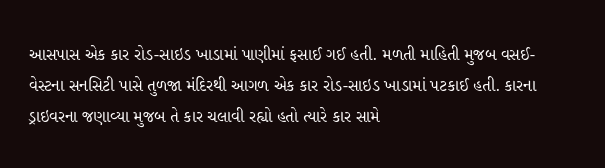આસપાસ એક કાર રોડ-સાઇડ ખાડામાં પાણીમાં ફસાઈ ગઈ હતી. મળતી માહિતી મુજબ વસઈ-વેસ્ટના સનસિટી પાસે તુળજા મંદિરથી આગળ એક કાર રોડ-સાઇડ ખાડામાં પટકાઈ હતી. કારના ડ્રાઇવરના જણાવ્યા મુજબ તે કાર ચલાવી રહ્યો હતો ત્યારે કાર સામે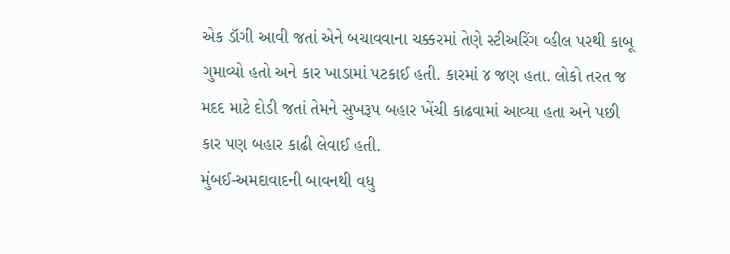એક ડૉગી આવી જતાં એને બચાવવાના ચક્કરમાં તેણે સ્ટીઅરિંગ વ્હીલ પરથી કાબૂ ગુમાવ્યો હતો અને કાર ખાડામાં પટકાઈ હતી. કારમાં ૪ જણ હતા. લોકો તરત જ મદદ માટે દોડી જતાં તેમને સુખરૂપ બહાર ખેંચી કાઢવામાં આવ્યા હતા અને પછી કાર પણ બહાર કાઢી લેવાઈ હતી.
મુંબઈ-અમદાવાદની બાવનથી વધુ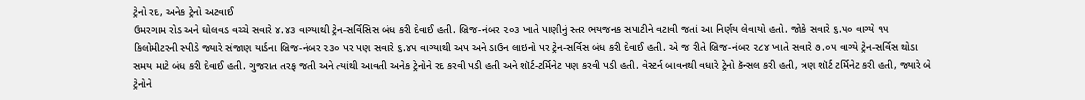ટ્રેનો રદ, અનેક ટ્રેનો અટવાઈ
ઉમરગામ રોડ અને ઘોલવડ વચ્ચે સવારે ૪.૪૩ વાગ્યાથી ટ્રેન-સર્વિસિસ બંધ કરી દેવાઈ હતી. બ્રિજ-નંબર ૨૦૩ ખાતે પાણીનું સ્તર ભયજનક સપાટીને વટાવી જતાં આ નિર્ણય લેવાયો હતો. જોકે સવારે ૬.૫૦ વાગ્યે ૧૫ કિલોમીટરની સ્પીડે જ્યારે સંજાણ યાર્ડના બ્રિજ-નંબર ૨૩૦ પર પણ સવારે ૬.૪૫ વાગ્યાથી અપ અને ડાઉન લાઇનો પર ટ્રેન-સર્વિસ બંધ કરી દેવાઈ હતી. એ જ રીતે બ્રિજ-નંબર ૨૮૪ ખાતે સવારે ૭.૦૫ વાગ્યે ટ્રેન-સર્વિસ થોડા સમય માટે બંધ કરી દેવાઈ હતી. ગુજરાત તરફ જતી અને ત્યાંથી આવતી અનેક ટ્રેનોને રદ કરવી પડી હતી અને શૉર્ટ-ટર્મિનેટ પણ કરવી પડી હતી. વેસ્ટર્ન બાવનથી વધારે ટ્રેનો કૅન્સલ કરી હતી, ત્રણ શૉર્ટ ટર્મિનેટ કરી હતી, જ્યારે બે ટ્રેનોને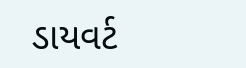ડાયવર્ટ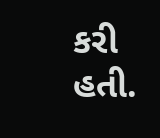કરી હતી.